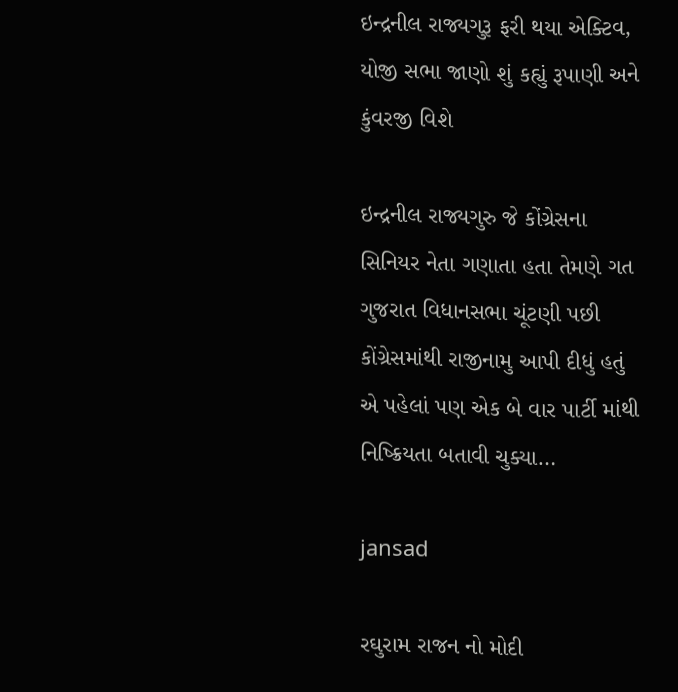ઇન્દ્રનીલ રાજ્યગુરૂ ફરી થયા એક્ટિવ, યોજી સભા જાણો શું કહ્યું રૂપાણી અને કુંવરજી વિશે

ઇન્દ્રનીલ રાજ્યગુરુ જે કોંગ્રેસના સિનિયર નેતા ગણાતા હતા તેમણે ગત ગુજરાત વિધાનસભા ચૂંટણી પછી કોંગ્રેસમાંથી રાજીનામુ આપી દીધું હતું એ પહેલાં પણ એક બે વાર પાર્ટી માંથી નિષ્ક્રિયતા બતાવી ચુક્યા…

jansad

રઘુરામ રાજન નો મોદી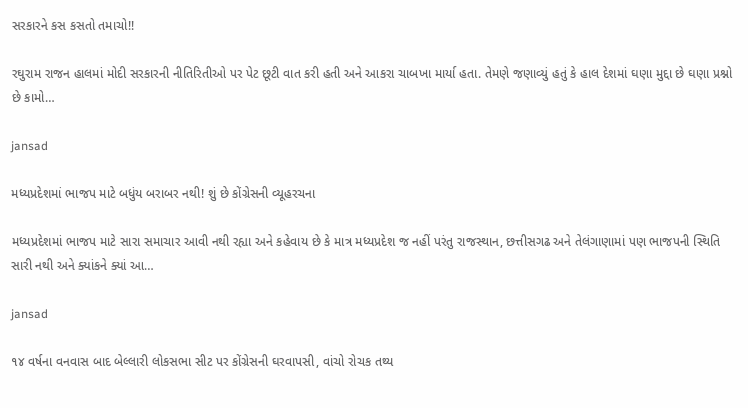સરકારને કસ કસતો તમાચો!!

રઘુરામ રાજન હાલમાં મોદી સરકારની નીતિરિતીઓ પર પેટ છૂટી વાત કરી હતી અને આકરા ચાબખા માર્યા હતા. તેમણે જણાવ્યું હતું કે હાલ દેશમાં ઘણા મુદ્દા છે ઘણા પ્રશ્નો છે કામો…

jansad

મધ્યપ્રદેશમાં ભાજપ માટે બધુંય બરાબર નથી! શું છે કોંગ્રેસની વ્યૂહરચના

મધ્યપ્રદેશમાં ભાજપ માટે સારા સમાચાર આવી નથી રહ્યા અને કહેવાય છે કે માત્ર મધ્યપ્રદેશ જ નહીં પરંતુ રાજસ્થાન, છત્તીસગઢ અને તેલંગાણામાં પણ ભાજપની સ્થિતિ સારી નથી અને ક્યાંકને ક્યાં આ…

jansad

૧૪ વર્ષના વનવાસ બાદ બેલ્લારી લોકસભા સીટ પર કોંગ્રેસની ઘરવાપસી, વાંચો રોચક તથ્ય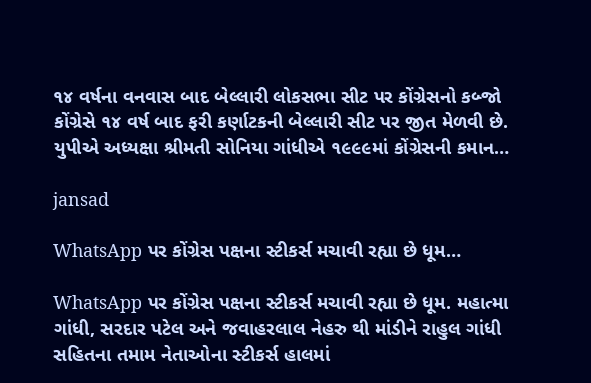૧૪ વર્ષના વનવાસ બાદ બેલ્લારી લોકસભા સીટ પર કોંગ્રેસનો કબ્જો કોંગ્રેસે ૧૪ વર્ષ બાદ ફરી કર્ણાટકની બેલ્લારી સીટ પર જીત મેળવી છે. યુપીએ અધ્યક્ષા શ્રીમતી સોનિયા ગાંધીએ ૧૯૯૯માં કોંગ્રેસની કમાન…

jansad

WhatsApp પર કોંગ્રેસ પક્ષના સ્ટીકર્સ મચાવી રહ્યા છે ધૂમ…

WhatsApp પર કોંગ્રેસ પક્ષના સ્ટીકર્સ મચાવી રહ્યા છે ધૂમ. મહાત્મા ગાંધી, સરદાર પટેલ અને જવાહરલાલ નેહરુ થી માંડીને રાહુલ ગાંધી સહિતના તમામ નેતાઓના સ્ટીકર્સ હાલમાં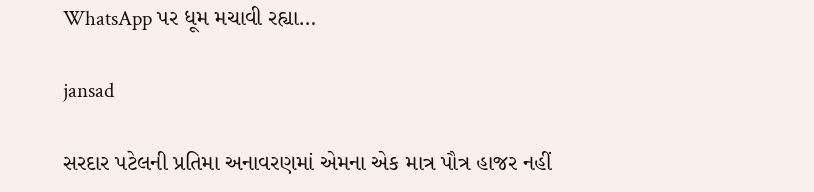WhatsApp પર ધૂમ મચાવી રહ્યા…

jansad

સરદાર પટેલની પ્રતિમા અનાવરણમાં એમના એક માત્ર પૌત્ર હાજર નહીં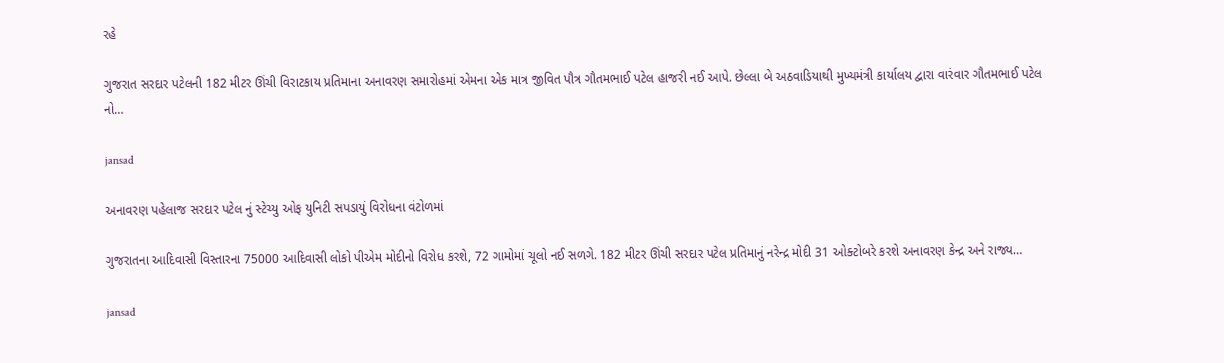રહે

ગુજરાત સરદાર પટેલની 182 મીટર ઊંચી વિરાટકાય પ્રતિમાના અનાવરણ સમારોહમાં એમના એક માત્ર જીવિત પૌત્ર ગૌતમભાઈ પટેલ હાજરી નઈ આપે. છેલ્લા બે અઠવાડિયાથી મુખ્યમંત્રી કાર્યાલય દ્વારા વારંવાર ગૌતમભાઈ પટેલ નો…

jansad

અનાવરણ પહેલાજ સરદાર પટેલ નું સ્ટેચ્યુ ઓફ યુનિટી સપડાયું વિરોધના વંટોળમાં

ગુજરાતના આદિવાસી વિસ્તારના 75000 આદિવાસી લોકો પીએમ મોદીનો વિરોધ કરશે, 72 ગામોમાં ચૂલો નઈ સળગે. 182 મીટર ઊંચી સરદાર પટેલ પ્રતિમાનું નરેન્દ્ર મોદી 31 ઓક્ટોબરે કરશે અનાવરણ કેન્દ્ર અને રાજ્ય…

jansad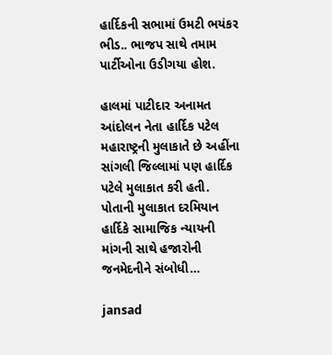હાર્દિકની સભામાં ઉમટી ભયંકર ભીડ.. ભાજપ સાથે તમામ પાર્ટીઓના ઉડીગયા હોશ.

હાલમાં પાટીદાર અનામત આંદોલન નેતા હાર્દિક પટેલ મહારાષ્ટ્રની મુલાકાતે છે અહીંના સાંગલી જિલ્લામાં પણ હાર્દિક પટેલે મુલાકાત કરી હતી. પોતાની મુલાકાત દરમિયાન હાર્દિકે સામાજિક ન્યાયની માંગની સાથે હજારોની જનમેદનીને સંબોધી…

jansad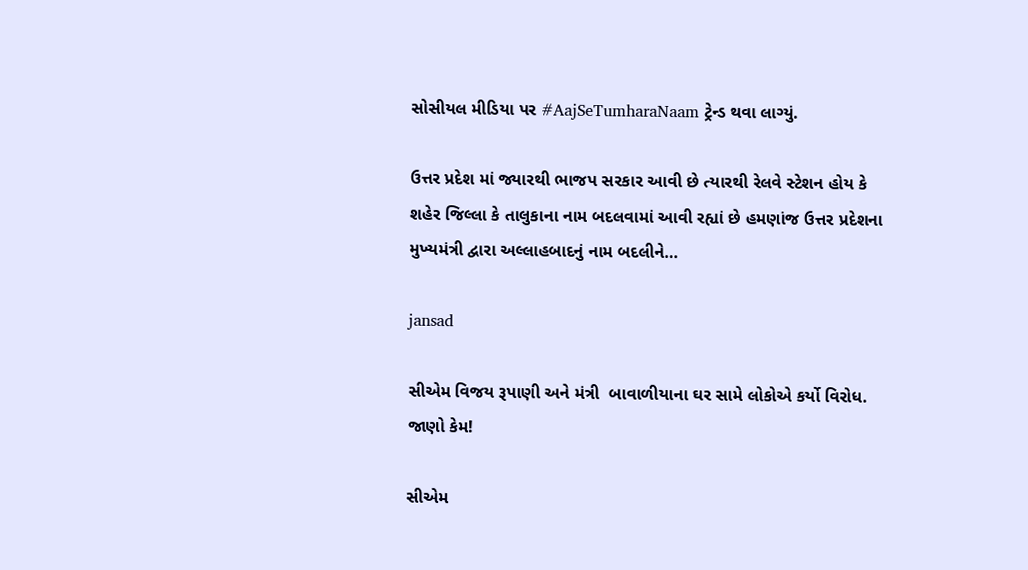સોસીયલ મીડિયા પર #AajSeTumharaNaam ટ્રેન્ડ થવા લાગ્યું.

ઉત્તર પ્રદેશ માં જ્યારથી ભાજપ સરકાર આવી છે ત્યારથી રેલવે સ્ટેશન હોય કે શહેર જિલ્લા કે તાલુકાના નામ બદલવામાં આવી રહ્યાં છે હમણાંજ ઉત્તર પ્રદેશના મુખ્યમંત્રી દ્વારા અલ્લાહબાદનું નામ બદલીને…

jansad

સીએમ વિજય રૂપાણી અને મંત્રી  બાવાળીયાના ઘર સામે લોકોએ કર્યો વિરોધ. જાણો કેમ!

સીએમ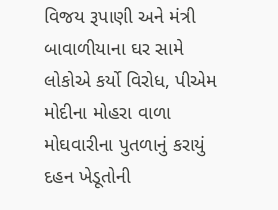વિજય રૂપાણી અને મંત્રી  બાવાળીયાના ઘર સામે લોકોએ કર્યો વિરોધ, પીએમ મોદીના મોહરા વાળા મોઘવારીના પુતળાનું કરાયું દહન ખેડૂતોની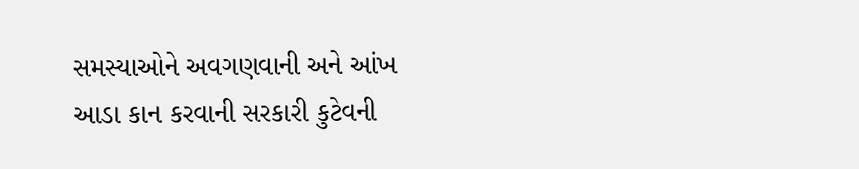સમસ્યાઓને અવગણવાની અને આંખ આડા કાન કરવાની સરકારી કુટેવની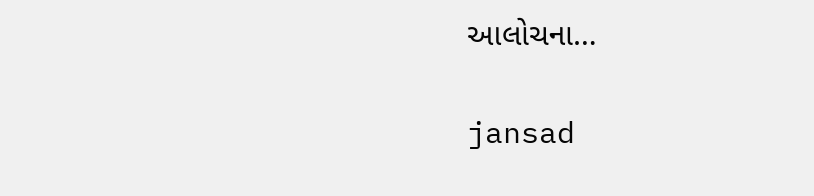આલોચના…

jansad